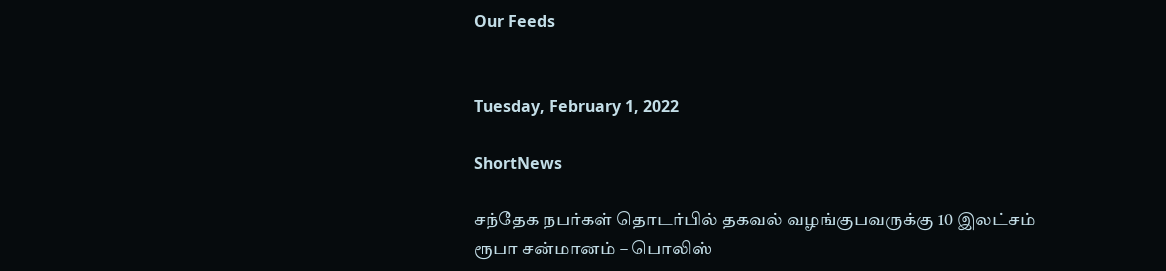Our Feeds


Tuesday, February 1, 2022

ShortNews

சந்தேக நபர்கள் தொடர்பில் தகவல் வழங்குபவருக்கு 10 இலட்சம் ரூபா சன்மானம் – பொலிஸ்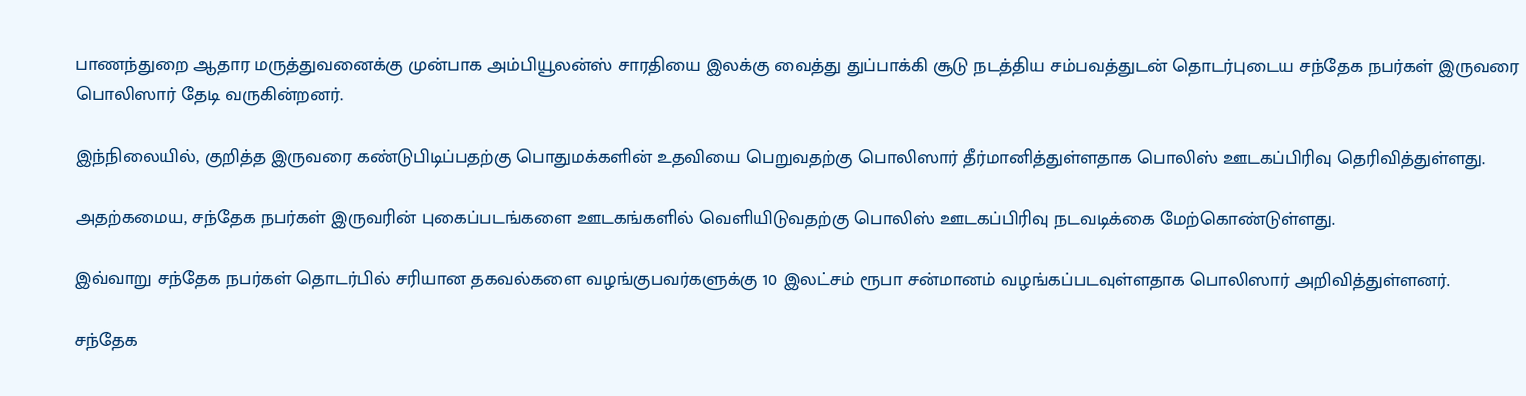பாணந்துறை ஆதார மருத்துவனைக்கு முன்பாக அம்பியூலன்ஸ் சாரதியை இலக்கு வைத்து துப்பாக்கி சூடு நடத்திய சம்பவத்துடன் தொடர்புடைய சந்தேக நபர்கள் இருவரை பொலிஸார் தேடி வருகின்றனர்.

இந்நிலையில், குறித்த இருவரை கண்டுபிடிப்பதற்கு பொதுமக்களின் உதவியை பெறுவதற்கு பொலிஸார் தீர்மானித்துள்ளதாக பொலிஸ் ஊடகப்பிரிவு தெரிவித்துள்ளது.

அதற்கமைய, சந்தேக நபர்கள் இருவரின் புகைப்படங்களை ஊடகங்களில் வெளியிடுவதற்கு பொலிஸ் ஊடகப்பிரிவு நடவடிக்கை மேற்கொண்டுள்ளது.

இவ்வாறு சந்தேக நபர்கள் தொடர்பில் சரியான தகவல்களை வழங்குபவர்களுக்கு 10 இலட்சம் ரூபா சன்மானம் வழங்கப்படவுள்ளதாக பொலிஸார் அறிவித்துள்ளனர்.

சந்தேக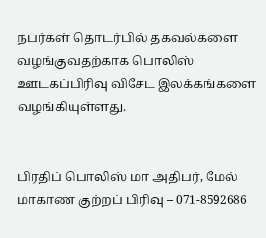நபர்கள் தொடர்பில் தகவல்களை வழங்குவதற்காக பொலிஸ் ஊடகப்பிரிவு விசேட இலக்கங்களை வழங்கியுள்ளது.


பிரதிப் பொலிஸ் மா அதிபர், மேல் மாகாண குற்றப் பிரிவு – 071-8592686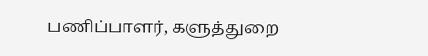பணிப்பாளர், களுத்துறை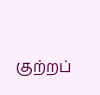குற்றப்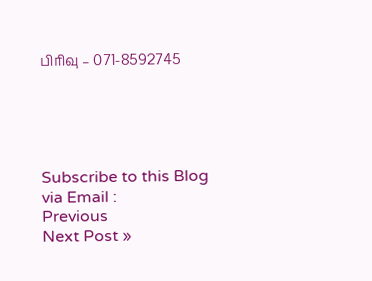பிரிவு – 071-8592745





Subscribe to this Blog via Email :
Previous
Next Post »